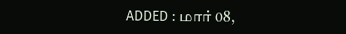ADDED : மார் 08,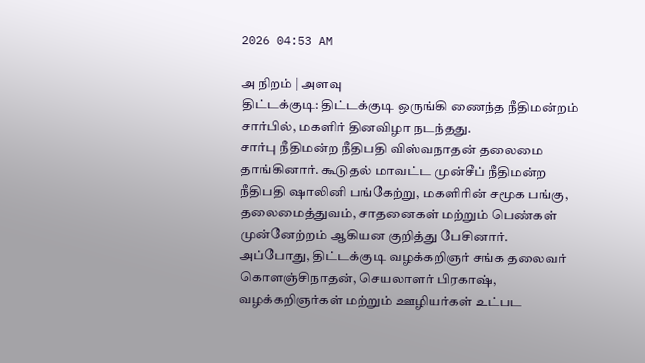2026 04:53 AM

அ நிறம் | அளவு
திட்டக்குடி: திட்டக்குடி ஒருங்கி ணைந்த நீதிமன்றம் சார்பில், மகளிர் தினவிழா நடந்தது.
சார்பு நீதிமன்ற நீதிபதி விஸ்வநாதன் தலைமை தாங்கினார். கூடுதல் மாவட்ட முன்சீப் நீதிமன்ற நீதிபதி ஷாலினி பங்கேற்று, மகளிரின் சமூக பங்கு, தலைமைத்துவம், சாதனைகள் மற்றும் பெண்கள் முன்னேற்றம் ஆகியன குறித்து பேசினார்.
அப்போது, திட்டக்குடி வழக்கறிஞர் சங்க தலைவர் கொளஞ்சிநாதன், செயலாளர் பிரகாஷ், வழக்கறிஞர்கள் மற்றும் ஊழியர்கள் உட்பட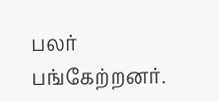பலர் பங்கேற்றனர்.